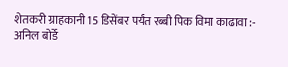शेतकरी ग्राहकानी 15 डिसेंबर पर्यंत रब्बी पिक विमा काढावा :- अनिल बोर्डे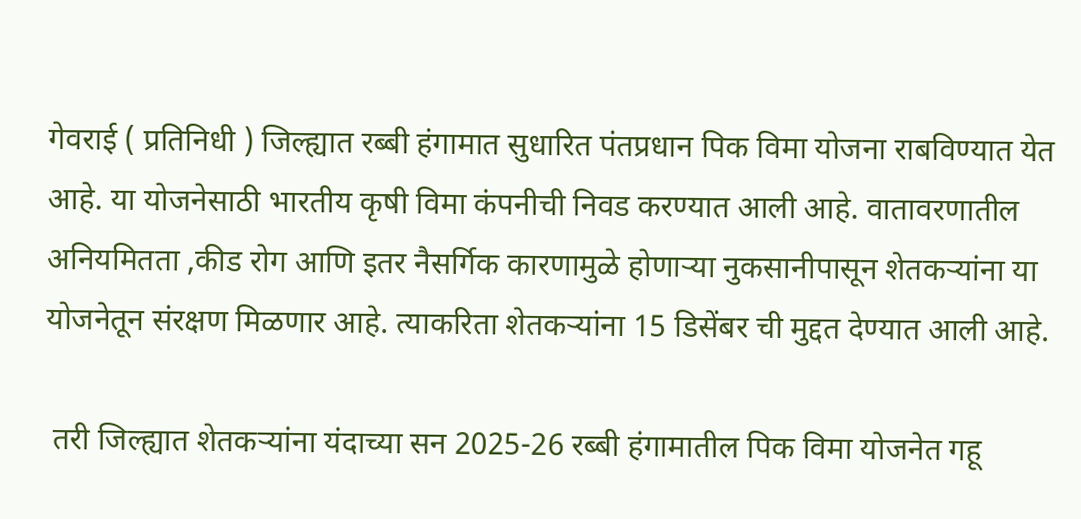गेवराई ( प्रतिनिधी ) जिल्ह्यात रब्बी हंगामात सुधारित पंतप्रधान पिक विमा योजना राबविण्यात येत आहे. या योजनेसाठी भारतीय कृषी विमा कंपनीची निवड करण्यात आली आहे. वातावरणातील अनियमितता ,कीड रोग आणि इतर नैसर्गिक कारणामुळे होणाऱ्या नुकसानीपासून शेतकऱ्यांना या योजनेतून संरक्षण मिळणार आहे. त्याकरिता शेतकऱ्यांना 15 डिसेंबर ची मुद्दत देण्यात आली आहे.

 तरी जिल्ह्यात शेतकऱ्यांना यंदाच्या सन 2025-26 रब्बी हंगामातील पिक विमा योजनेत गहू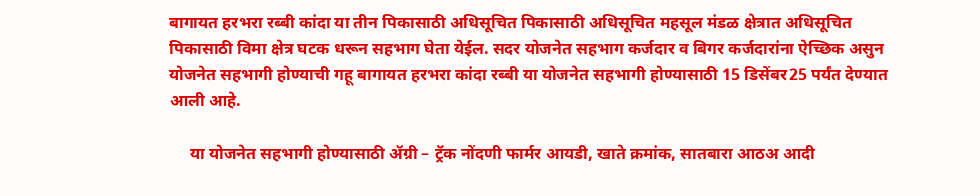बागायत हरभरा रब्बी कांदा या तीन पिकासाठी अधिसूचित पिकासाठी अधिसूचित महसूल मंडळ क्षेत्रात अधिसूचित पिकासाठी विमा क्षेत्र घटक धरून सहभाग घेता येईल. सदर योजनेत सहभाग कर्जदार व बिगर कर्जदारांना ऐच्छिक असुन योजनेत सहभागी होण्याची गहू बागायत हरभरा कांदा रब्बी या योजनेत सहभागी होण्यासाठी 15 डिसेंबर25 पर्यंत देण्यात आली आहे.

     या योजनेत सहभागी होण्यासाठी ॲग्री – ट्रॅक नोंदणी फार्मर आयडी, खाते क्रमांक, सातबारा आठअ आदी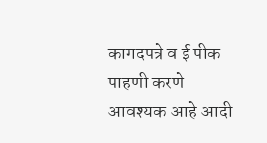कागदपत्रे व ई पीक पाहणी करणे आवश्यक आहे आदी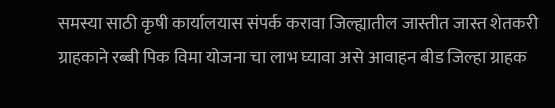समस्या साठी कृषी कार्यालयास संपर्क करावा जिल्ह्यातील जास्तीत जास्त शेतकरी ग्राहकाने रब्बी पिक विमा योजना चा लाभ घ्यावा असे आवाहन बीड जिल्हा ग्राहक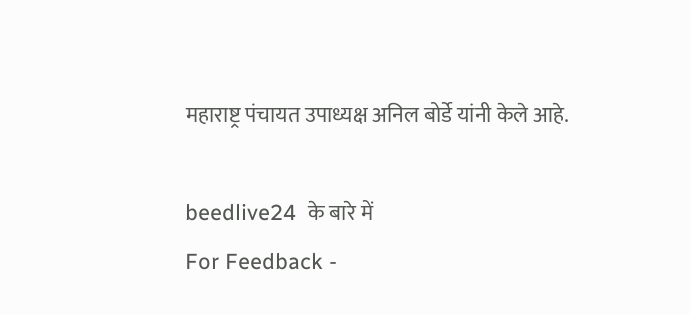महाराष्ट्र पंचायत उपाध्यक्ष अनिल बोर्डे यांनी केले आहे.

beedlive24  के बारे में
For Feedback -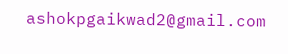ashokpgaikwad2@gmail.com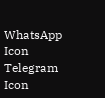WhatsApp Icon Telegram Icon